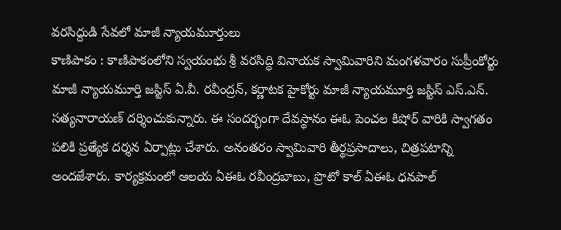వరసిద్దుడి సేవలో మాజీ న్యాయమూర్తులు
కాణిపాకం : కాణిపాకంలోని స్వయంభు శ్రీ వరసిద్ధి వినాయక స్వామివారిని మంగళవారం సుప్రీంకోర్టు మాజీ న్యాయమూర్తి జస్టిస్ ఏ.వీ. రవీంద్రన్, కర్ణాటక హైకోర్టు మాజీ న్యాయమూర్తి జస్టిస్ ఎస్.ఎన్. సత్యనారాయణ్ దర్శించుకున్నారు. ఈ సందర్భంగా దేవస్థానం ఈఓ పెంచల కిషోర్ వారికి స్వాగతం పలికి ప్రత్యేక దర్శన ఏర్పాట్లు చేశారు. అనంతరం స్వామివారి తీర్థప్రసాదాలు, చిత్రపటాన్ని అందజేశారు. కార్యక్రమంలో ఆలయ ఏఈఓ రవీంద్రబాబు, ప్రొటో కాల్ ఏఈఓ ధనపాల్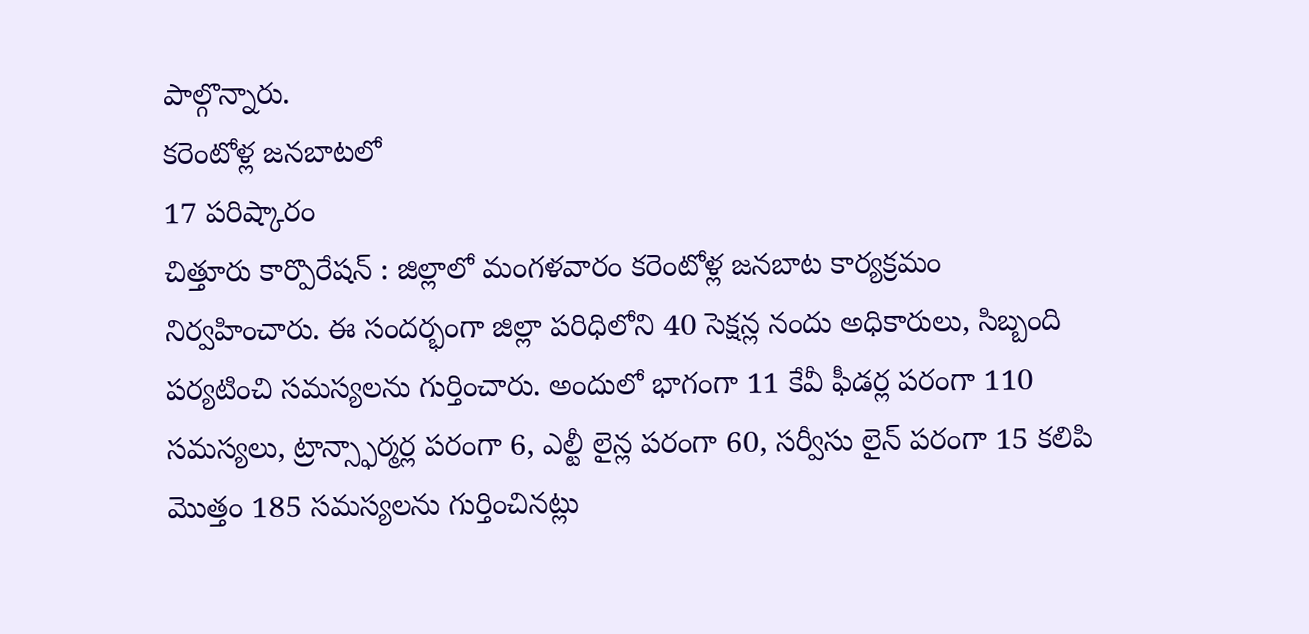పాల్గొన్నారు.
కరెంటోళ్ల జనబాటలో
17 పరిష్కారం
చిత్తూరు కార్పొరేషన్ : జిల్లాలో మంగళవారం కరెంటోళ్ల జనబాట కార్యక్రమం నిర్వహించారు. ఈ సందర్భంగా జిల్లా పరిధిలోని 40 సెక్షన్ల నందు అధికారులు, సిబ్బంది పర్యటించి సమస్యలను గుర్తించారు. అందులో భాగంగా 11 కేవీ ఫీడర్ల పరంగా 110 సమస్యలు, ట్రాన్స్ఫార్మర్ల పరంగా 6, ఎల్టీ లైన్ల పరంగా 60, సర్వీసు లైన్ పరంగా 15 కలిపి మొత్తం 185 సమస్యలను గుర్తించినట్లు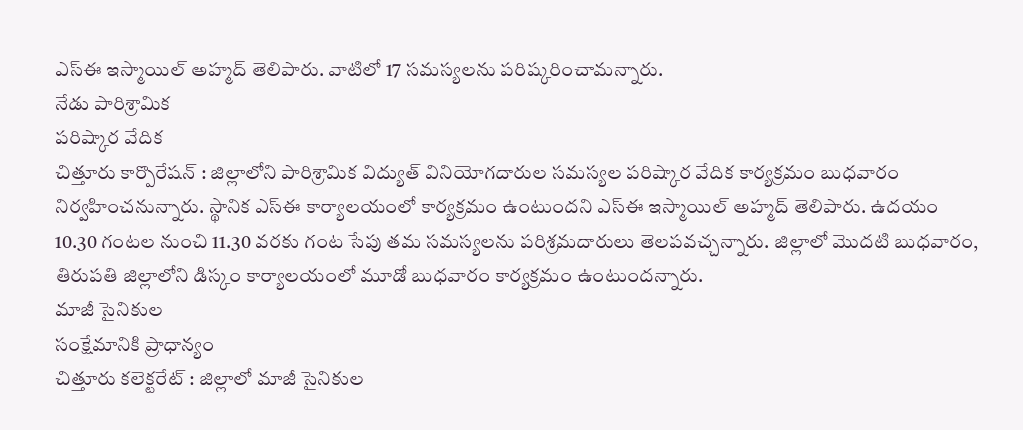ఎస్ఈ ఇస్మాయిల్ అహ్మద్ తెలిపారు. వాటిలో 17 సమస్యలను పరిష్కరించామన్నారు.
నేడు పారిశ్రామిక
పరిష్కార వేదిక
చిత్తూరు కార్పొరేషన్ : జిల్లాలోని పారిశ్రామిక విద్యుత్ వినియోగదారుల సమస్యల పరిష్కార వేదిక కార్యక్రమం బుధవారం నిర్వహించనున్నారు. స్థానిక ఎస్ఈ కార్యాలయంలో కార్యక్రమం ఉంటుందని ఎస్ఈ ఇస్మాయిల్ అహ్మద్ తెలిపారు. ఉదయం 10.30 గంటల నుంచి 11.30 వరకు గంట సేపు తమ సమస్యలను పరిశ్రమదారులు తెలపవచ్చన్నారు. జిల్లాలో మొదటి బుధవారం, తిరుపతి జిల్లాలోని డిస్కం కార్యాలయంలో మూడో బుధవారం కార్యక్రమం ఉంటుందన్నారు.
మాజీ సైనికుల
సంక్షేమానికి ప్రాధాన్యం
చిత్తూరు కలెక్టరేట్ : జిల్లాలో మాజీ సైనికుల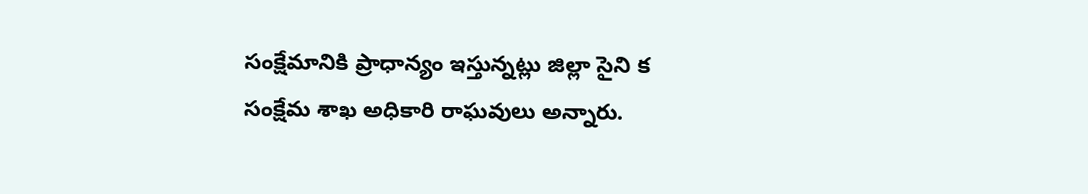సంక్షేమానికి ప్రాధాన్యం ఇస్తున్నట్లు జిల్లా సైని క సంక్షేమ శాఖ అధికారి రాఘవులు అన్నారు.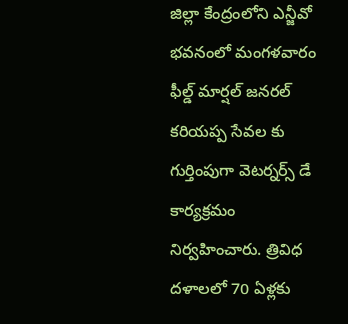జిల్లా కేంద్రంలోని ఎన్జీవో భవనంలో మంగళవారం ఫీల్డ్ మార్షల్ జనరల్ కరియప్ప సేవల కు గుర్తింపుగా వెటర్నర్స్ డే కార్యక్రమం నిర్వహించారు. త్రివిధ దళాలలో 70 ఏళ్లకు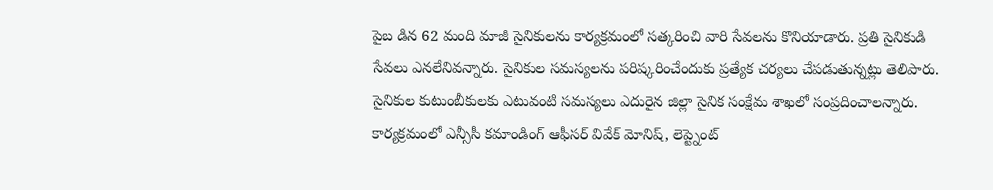పైబ డిన 62 మంది మాజీ సైనికులను కార్యక్రమంలో సత్కరించి వారి సేవలను కొనియాడారు. ప్రతి సైనికుడి సేవలు ఎనలేనివన్నారు. సైనికుల సమస్యలను పరిష్కరించేందుకు ప్రత్యేక చర్యలు చేపడుతున్నట్లు తెలిపారు. సైనికుల కుటుంబీకులకు ఎటువంటి సమస్యలు ఎదురైన జిల్లా సైనిక సంక్షేమ శాఖలో సంప్రదించాలన్నారు. కార్యక్రమంలో ఎన్సీసీ కమాండింగ్ ఆఫీసర్ వివేక్ మోనిష్, లెప్ట్నెంట్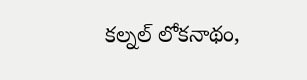కల్నల్ లోకనాథం,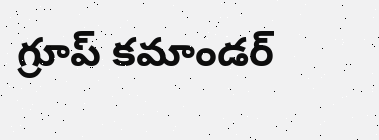గ్రూప్ కమాండర్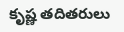కృష్ణ తదితరులు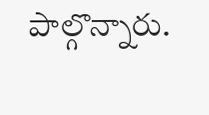పాల్గొన్నారు.